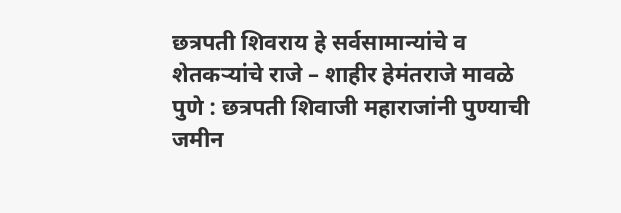छत्रपती शिवराय हे सर्वसामान्यांचे व शेतकऱ्यांचे राजे – शाहीर हेमंतराजे मावळे
पुणे : छत्रपती शिवाजी महाराजांनी पुण्याची जमीन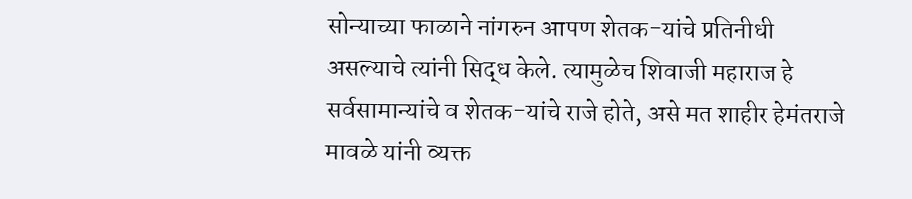सोन्याच्या फाळाने नांगरुन आपण शेतक-यांचे प्रतिनीधी असल्याचे त्यांनी सिद्ध केले. त्यामुळेच शिवाजी महाराज हे सर्वसामान्यांचे व शेतक-यांचे राजे होते, असे मत शाहीर हेमंतराजे मावळे यांनी व्यक्त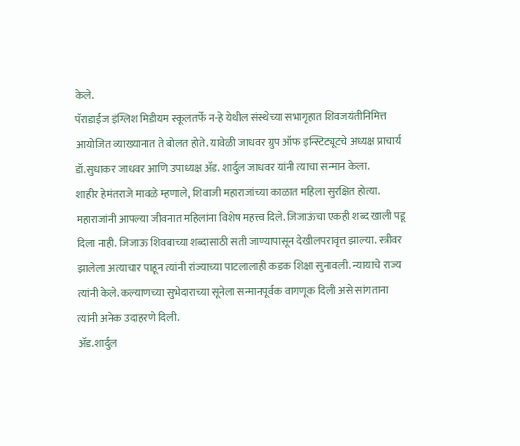केले.
पॅराडाईज इंग्लिश मिडीयम स्कूलतर्फे न-हे येथील संस्थेच्या सभागृहात शिवजयंतीनिमित्त आयोजित व्याख्यानात ते बोलत होते. यावेळी जाधवर ग्रुप ऑफ इन्स्टिट्यूटचे अध्यक्ष प्राचार्य डॉ.सुधाकर जाधवर आणि उपाध्यक्ष ॲड. शार्दुल जाधवर यांनी त्याचा सन्मान केला.
शाहीर हेमंतराजे मावळे म्हणाले, शिवाजी महाराजांच्या काळात महिला सुरक्षित होत्या. महाराजांनी आपल्या जीवनात महिलांना विशेष महत्त्व दिले. जिजाऊंचा एकही शब्द खाली पडू दिला नाही. जिजाऊ शिवबाच्या शब्दासाठी सती जाण्यापासून देखीलपरावृत्त झाल्या. स्त्रीवर झालेला अत्याचार पाहून त्यांनी रांज्याच्या पाटलालाही कडक शिक्षा सुनावली. न्यायाचे राज्य त्यांनी केले. कल्याणच्या सुभेदाराच्या सूनेला सन्मानपूर्वक वागणूक दिली असे सांगताना त्यांनी अनेक उदाहरणे दिली.
ॲड.शार्दुल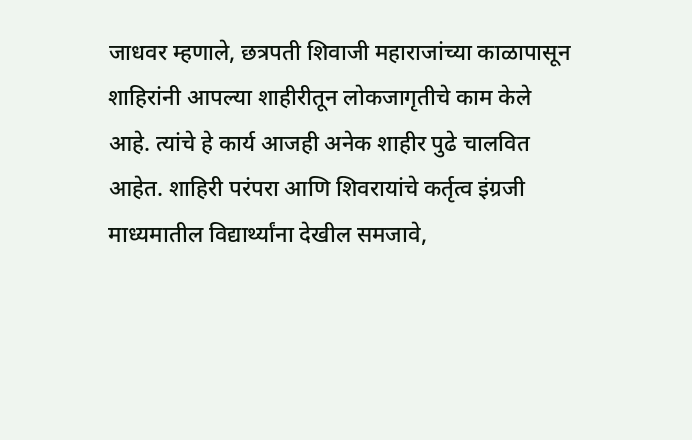जाधवर म्हणाले, छत्रपती शिवाजी महाराजांच्या काळापासून शाहिरांनी आपल्या शाहीरीतून लोकजागृतीचे काम केले आहे. त्यांचे हे कार्य आजही अनेक शाहीर पुढे चालवित आहेत. शाहिरी परंपरा आणि शिवरायांचे कर्तृत्व इंग्रजी माध्यमातील विद्यार्थ्यांना देखील समजावे,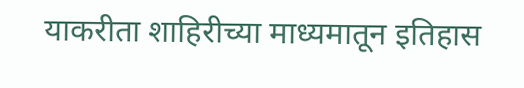याकरीता शाहिरीच्या माध्यमातून इतिहास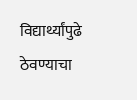विद्यार्थ्यांपुढे ठेवण्याचा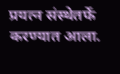प्रयत्न संस्थेतर्फे करण्यात आला.